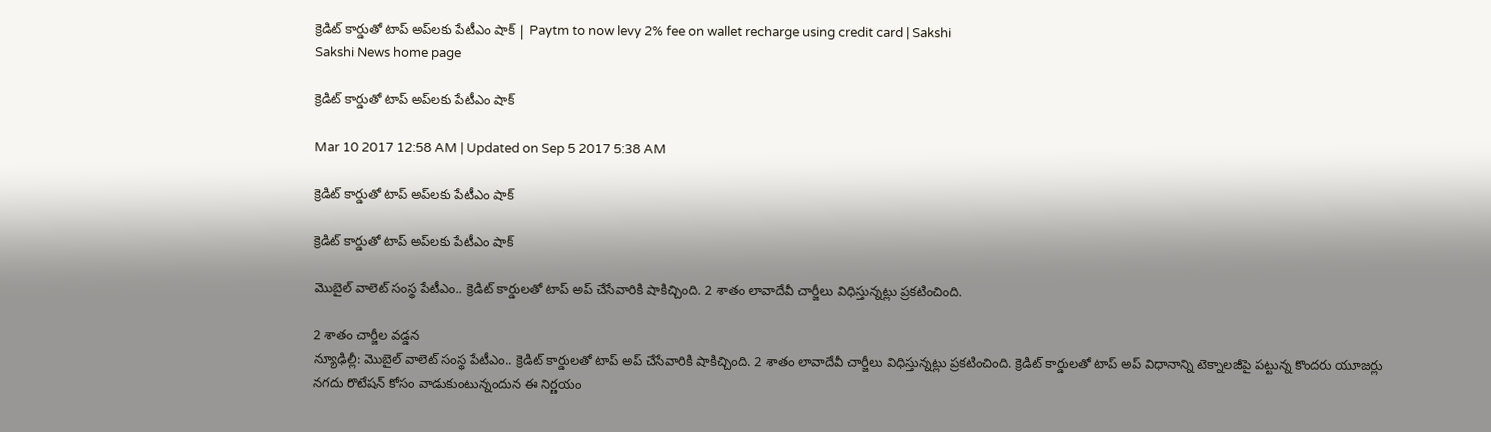క్రెడిట్‌ కార్డుతో టాప్‌ అప్‌లకు పేటీఎం షాక్‌ | Paytm to now levy 2% fee on wallet recharge using credit card | Sakshi
Sakshi News home page

క్రెడిట్‌ కార్డుతో టాప్‌ అప్‌లకు పేటీఎం షాక్‌

Mar 10 2017 12:58 AM | Updated on Sep 5 2017 5:38 AM

క్రెడిట్‌ కార్డుతో టాప్‌ అప్‌లకు పేటీఎం షాక్‌

క్రెడిట్‌ కార్డుతో టాప్‌ అప్‌లకు పేటీఎం షాక్‌

మొబైల్‌ వాలెట్‌ సంస్థ పేటీఎం.. క్రెడిట్‌ కార్డులతో టాప్‌ అప్‌ చేసేవారికి షాకిచ్చింది. 2 శాతం లావాదేవీ చార్జీలు విధిస్తున్నట్లు ప్రకటించింది.

2 శాతం చార్జీల వడ్డన
న్యూఢిల్లీ: మొబైల్‌ వాలెట్‌ సంస్థ పేటీఎం.. క్రెడిట్‌ కార్డులతో టాప్‌ అప్‌ చేసేవారికి షాకిచ్చింది. 2 శాతం లావాదేవీ చార్జీలు విధిస్తున్నట్లు ప్రకటించింది. క్రెడిట్‌ కార్డులతో టాప్‌ అప్‌ విధానాన్ని టెక్నాలజీపై పట్టున్న కొందరు యూజర్లు నగదు రొటేషన్‌ కోసం వాడుకుంటున్నందున ఈ నిర్ణయం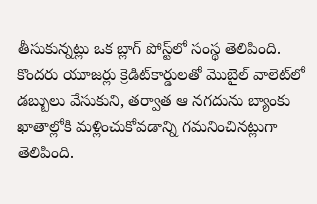తీసుకున్నట్లు ఒక బ్లాగ్‌ పోస్ట్‌లో సంస్థ తెలిపింది. కొందరు యూజర్లు క్రెడిట్‌కార్డులతో మొబైల్‌ వాలెట్‌లో డబ్బులు వేసుకుని, తర్వాత ఆ నగదును బ్యాంకు ఖాతాల్లోకి మళ్లించుకోవడాన్ని గమనించినట్లుగా తెలిపింది.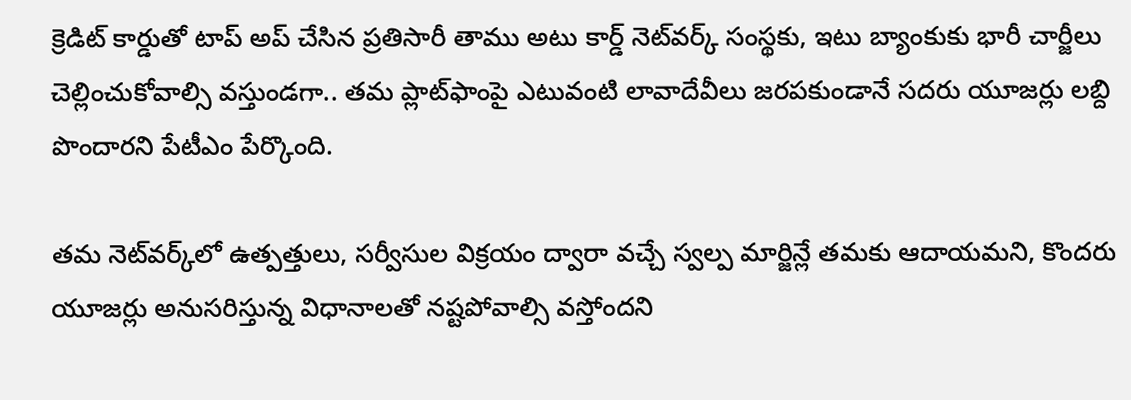క్రెడిట్‌ కార్డుతో టాప్‌ అప్‌ చేసిన ప్రతిసారీ తాము అటు కార్డ్‌ నెట్‌వర్క్‌ సంస్థకు, ఇటు బ్యాంకుకు భారీ చార్జీలు చెల్లించుకోవాల్సి వస్తుండగా.. తమ ప్లాట్‌ఫాంపై ఎటువంటి లావాదేవీలు జరపకుండానే సదరు యూజర్లు లబ్ది పొందారని పేటీఎం పేర్కొంది.

తమ నెట్‌వర్క్‌లో ఉత్పత్తులు, సర్వీసుల విక్రయం ద్వారా వచ్చే స్వల్ప మార్జిన్లే తమకు ఆదాయమని, కొందరు యూజర్లు అనుసరిస్తున్న విధానాలతో నష్టపోవాల్సి వస్తోందని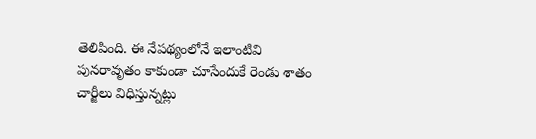తెలిపింది. ఈ నేపథ్యంలోనే ఇలాంటివి పునరావృతం కాకుండా చూసేందుకే రెండు శాతం చార్జీలు విధిస్తున్నట్లు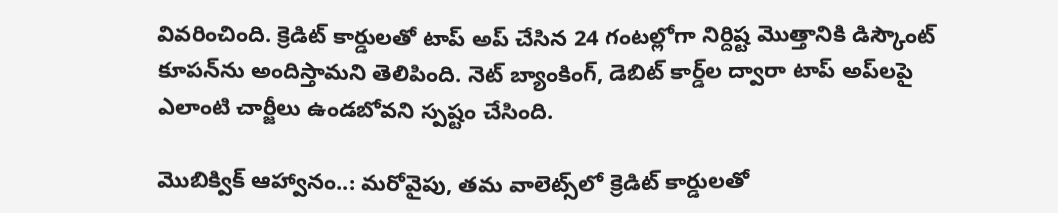వివరించింది. క్రెడిట్‌ కార్డులతో టాప్‌ అప్‌ చేసిన 24 గంటల్లోగా నిర్దిష్ట మొత్తానికి డిస్కౌంట్‌ కూపన్‌ను అందిస్తామని తెలిపింది. నెట్‌ బ్యాంకింగ్, డెబిట్‌ కార్డ్‌ల ద్వారా టాప్‌ అప్‌లపై ఎలాంటి చార్జీలు ఉండబోవని స్పష్టం చేసింది.

మొబిక్విక్‌ ఆహ్వానం..: మరోవైపు, తమ వాలెట్స్‌లో క్రెడిట్‌ కార్డులతో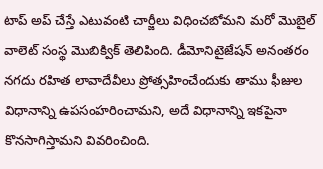టాప్‌ అప్‌ చేస్తే ఎటువంటి చార్జీలు విధించబోమని మరో మొబైల్‌ వాలెట్‌ సంస్థ మొబిక్విక్‌ తెలిపింది. డీమోనిటైజేషన్‌ అనంతరం నగదు రహిత లావాదేవీలు ప్రోత్సహించేందుకు తాము ఫీజుల విధానాన్ని ఉపసంహరించామని, అదే విధానాన్ని ఇకపైనా కొనసాగిస్తామని వివరించింది.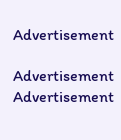Advertisement

Advertisement
Advertisement